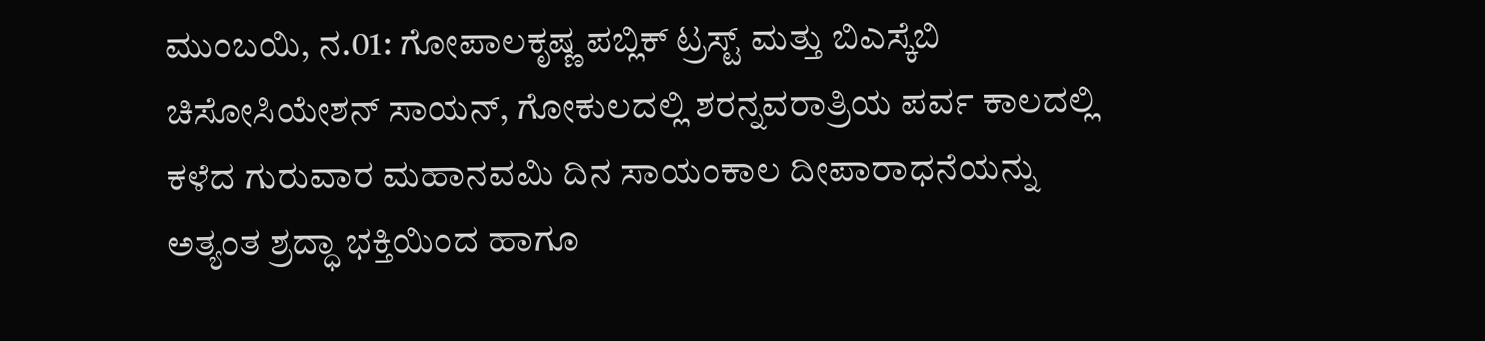ಮುಂಬಯಿ, ನ.01: ಗೋಪಾಲಕೃಷ್ಣ ಪಬ್ಲಿಕ್ ಟ್ರಸ್ಟ್ ಮತ್ತು ಬಿಎಸ್ಕೆಬಿ ಚಿಸೋಸಿಯೇಶನ್ ಸಾಯನ್, ಗೋಕುಲದಲ್ಲಿ ಶರನ್ನವರಾತ್ರಿಯ ಪರ್ವ ಕಾಲದಲ್ಲಿ ಕಳೆದ ಗುರುವಾರ ಮಹಾನವಮಿ ದಿನ ಸಾಯಂಕಾಲ ದೀಪಾರಾಧನೆಯನ್ನು ಅತ್ಯಂತ ಶ್ರದ್ಧಾ ಭಕ್ತಿಯಿಂದ ಹಾಗೂ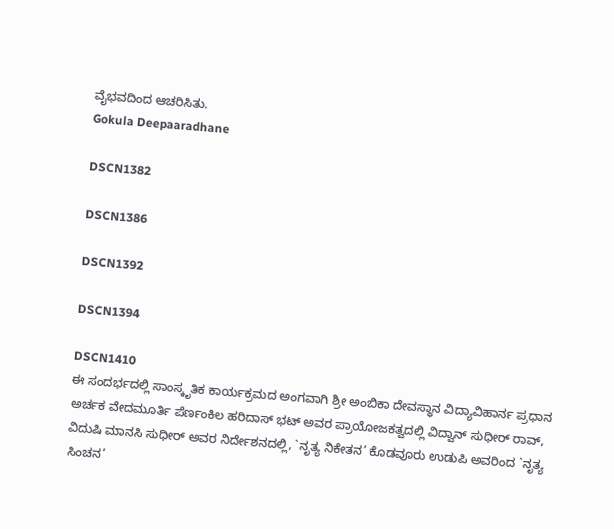ವೈಭವದಿಂದ ಆಚರಿಸಿತು.
Gokula Deepaaradhane

DSCN1382

DSCN1386

DSCN1392

DSCN1394

DSCN1410
ಈ ಸಂದರ್ಭದಲ್ಲಿ ಸಾಂಸ್ಕೃತಿಕ ಕಾರ್ಯಕ್ರಮದ ಅಂಗವಾಗಿ ಶ್ರೀ ಅಂಬಿಕಾ ದೇವಸ್ಥಾನ ವಿದ್ಯಾವಿಹಾರ್ನ ಪ್ರಧಾನ ಅರ್ಚಕ ವೇದಮೂರ್ತಿ ಪೆರ್ಣಂಕಿಲ ಹರಿದಾಸ್ ಭಟ್ ಅವರ ಪ್ರಾಯೋಜಕತ್ವದಲ್ಲಿ ವಿದ್ವಾನ್ ಸುಧೀರ್ ರಾವ್, ವಿದುಷಿ ಮಾನಸಿ ಸುಧೀರ್ ಅವರ ನಿರ್ದೇಶನದಲ್ಲಿ, `ನೃತ್ಯ ನಿಕೇತನ’ ಕೊಡವೂರು ಉಡುಪಿ ಅವರಿಂದ `ನೃತ್ಯ ಸಿಂಚನ’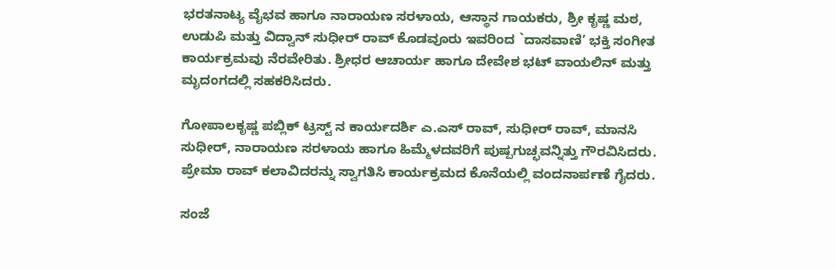ಭರತನಾಟ್ಯ ವೈಭವ ಹಾಗೂ ನಾರಾಯಣ ಸರಳಾಯ, ಆಸ್ಥಾನ ಗಾಯಕರು, ಶ್ರೀ ಕೃಷ್ಣ ಮಠ, ಉಡುಪಿ ಮತ್ತು ವಿದ್ವಾನ್ ಸುಧೀರ್ ರಾವ್ ಕೊಡವೂರು ಇವರಿಂದ `ದಾಸವಾಣಿ’ ಭಕ್ತಿ ಸಂಗೀತ ಕಾರ್ಯಕ್ರಮವು ನೆರವೇರಿತು. ಶ್ರೀಧರ ಆಚಾರ್ಯ ಹಾಗೂ ದೇವೇಶ ಭಟ್ ವಾಯಲಿನ್ ಮತ್ತು ಮೃದಂಗದಲ್ಲಿ ಸಹಕರಿಸಿದರು.

ಗೋಪಾಲಕೃಷ್ಣ ಪಬ್ಲಿಕ್ ಟ್ರಸ್ಟ್ ನ ಕಾರ್ಯದರ್ಶಿ ಎ.ಎಸ್ ರಾವ್, ಸುಧೀರ್ ರಾವ್, ಮಾನಸಿ ಸುಧೀರ್, ನಾರಾಯಣ ಸರಳಾಯ ಹಾಗೂ ಹಿಮ್ಮೆಳದವರಿಗೆ ಪುಷ್ಪಗುಚ್ಛವನ್ನಿತ್ತು ಗೌರವಿಸಿದರು. ಪ್ರೇಮಾ ರಾವ್ ಕಲಾವಿದರನ್ನು ಸ್ವಾಗತಿಸಿ ಕಾರ್ಯಕ್ರಮದ ಕೊನೆಯಲ್ಲಿ ವಂದನಾರ್ಪಣೆ ಗೈದರು.

ಸಂಜೆ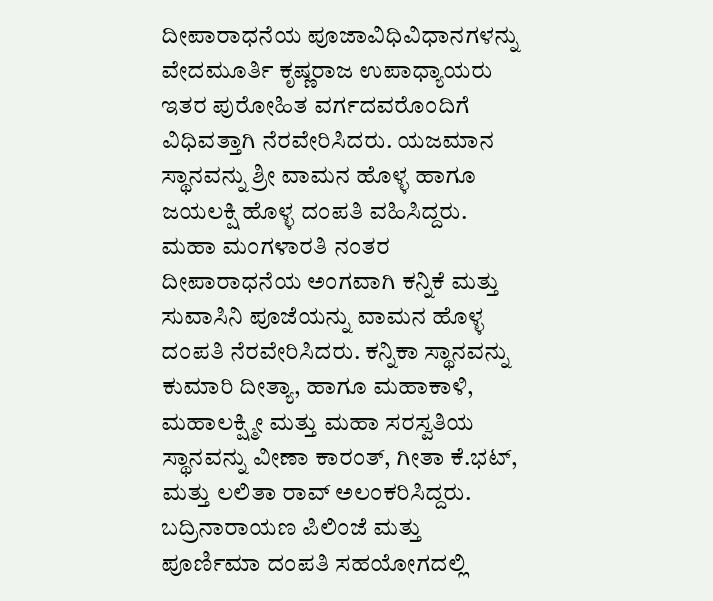ದೀಪಾರಾಧನೆಯ ಪೂಜಾವಿಧಿವಿಧಾನಗಳನ್ನು ವೇದಮೂರ್ತಿ ಕೃಷ್ಣರಾಜ ಉಪಾಧ್ಯಾಯರು ಇತರ ಪುರೋಹಿತ ವರ್ಗದವರೊಂದಿಗೆ ವಿಧಿವತ್ತಾಗಿ ನೆರವೇರಿಸಿದರು. ಯಜಮಾನ ಸ್ಥಾನವನ್ನು ಶ್ರೀ ವಾಮನ ಹೊಳ್ಳ ಹಾಗೂ ಜಯಲಕ್ಷಿ ಹೊಳ್ಳ ದಂಪತಿ ವಹಿಸಿದ್ದರು. ಮಹಾ ಮಂಗಳಾರತಿ ನಂತರ ದೀಪಾರಾಧನೆಯ ಅಂಗವಾಗಿ ಕನ್ನಿಕೆ ಮತ್ತು ಸುವಾಸಿನಿ ಪೂಜೆಯನ್ನು ವಾಮನ ಹೊಳ್ಳ ದಂಪತಿ ನೆರವೇರಿಸಿದರು. ಕನ್ನಿಕಾ ಸ್ಥಾನವನ್ನು ಕುಮಾರಿ ದೀತ್ಯಾ, ಹಾಗೂ ಮಹಾಕಾಳಿ, ಮಹಾಲಕ್ಷ್ಮೀ ಮತ್ತು ಮಹಾ ಸರಸ್ವತಿಯ ಸ್ಥಾನವನ್ನು ವೀಣಾ ಕಾರಂತ್, ಗೀತಾ ಕೆ.ಭಟ್, ಮತ್ತು ಲಲಿತಾ ರಾವ್ ಅಲಂಕರಿಸಿದ್ದರು. ಬದ್ರಿನಾರಾಯಣ ಪಿಲಿಂಜೆ ಮತ್ತು ಪೂರ್ಣಿಮಾ ದಂಪತಿ ಸಹಯೋಗದಲ್ಲಿ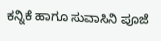ಕನ್ನಿಕೆ ಹಾಗೂ ಸುವಾಸಿನಿ ಪೂಜೆ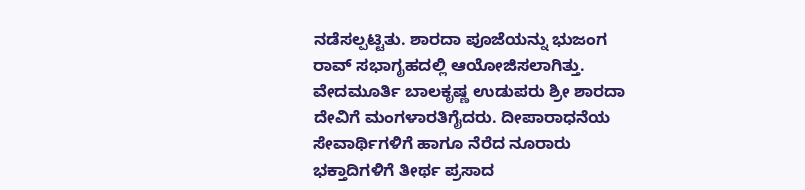ನಡೆಸಲ್ಪಟ್ಟಿತು. ಶಾರದಾ ಪೂಜೆಯನ್ನು ಭುಜಂಗ ರಾವ್ ಸಭಾಗೃಹದಲ್ಲಿ ಆಯೋಜಿಸಲಾಗಿತ್ತು. ವೇದಮೂರ್ತಿ ಬಾಲಕೃಷ್ಣ ಉಡುಪರು ಶ್ರೀ ಶಾರದಾ ದೇವಿಗೆ ಮಂಗಳಾರತಿಗೈದರು. ದೀಪಾರಾಧನೆಯ ಸೇವಾರ್ಥಿಗಳಿಗೆ ಹಾಗೂ ನೆರೆದ ನೂರಾರು ಭಕ್ತಾದಿಗಳಿಗೆ ತೀರ್ಥ ಪ್ರಸಾದ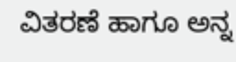ವಿತರಣೆ ಹಾಗೂ ಅನ್ನ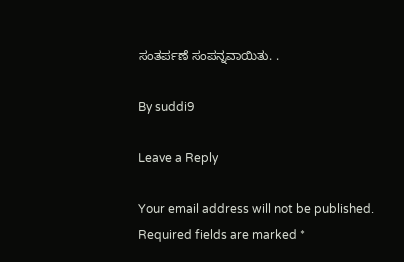ಸಂತರ್ಪಣೆ ಸಂಪನ್ನವಾಯಿತು. .

By suddi9

Leave a Reply

Your email address will not be published. Required fields are marked *